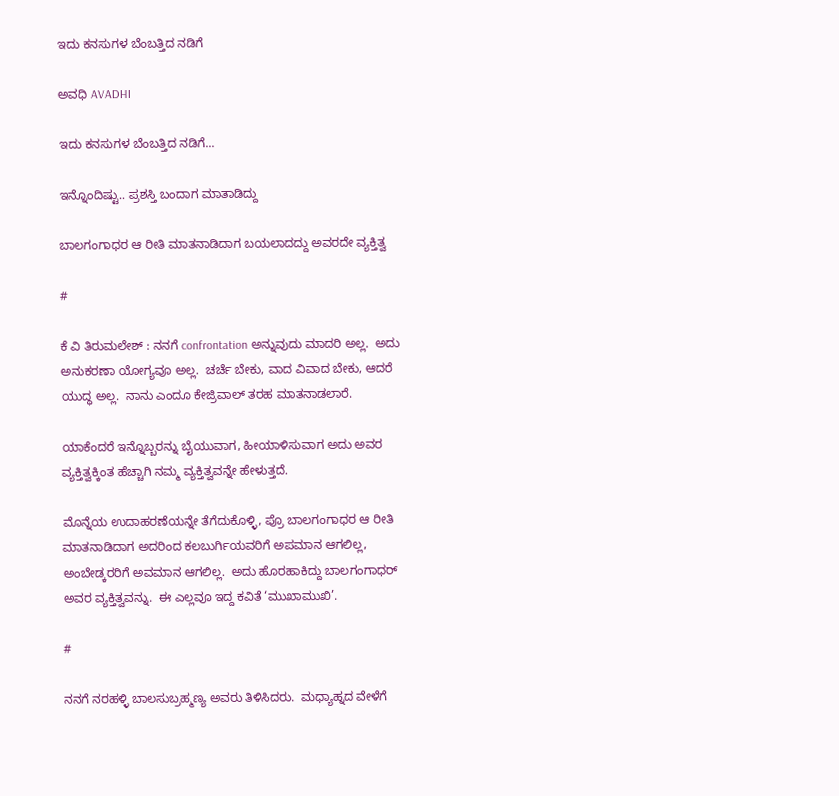ಇದು ಕನಸುಗಳ ಬೆಂಬತ್ತಿದ ನಡಿಗೆ‍

ಅವಧಿ AVADHI

ಇದು ಕನಸುಗಳ ಬೆಂಬತ್ತಿದ ನಡಿಗೆ...

ಇನ್ನೊಂದಿಷ್ಟು.. ಪ್ರಶಸ್ತಿ ಬಂದಾಗ ಮಾತಾಡಿದ್ದು

ಬಾಲಗಂಗಾಧರ ಆ ರೀತಿ ಮಾತನಾಡಿದಾಗ ಬಯಲಾದದ್ದು ಅವರದೇ ವ್ಯಕ್ತಿತ್ವ

#

ಕೆ ವಿ ತಿರುಮಲೇಶ್ : ನನಗೆ confrontation ಅನ್ನುವುದು ಮಾದರಿ ಅಲ್ಲ.  ಅದು ಅನುಕರಣಾ ಯೋಗ್ಯವೂ ಅಲ್ಲ.  ಚರ್ಚೆ ಬೇಕು, ವಾದ ವಿವಾದ ಬೇಕು, ಆದರೆ ಯುದ್ಧ ಅಲ್ಲ.  ನಾನು ಎಂದೂ ಕೇಜ್ರಿವಾಲ್ ತರಹ ಮಾತನಾಡಲಾರೆ.

ಯಾಕೆಂದರೆ ಇನ್ನೊಬ್ಬರನ್ನು ಬೈಯುವಾಗ, ಹೀಯಾಳಿಸುವಾಗ ಅದು ಅವರ ವ್ಯಕ್ತಿತ್ವಕ್ಕಿಂತ ಹೆಚ್ಚಾಗಿ ನಮ್ಮ ವ್ಯಕ್ತಿತ್ವವನ್ನೇ ಹೇಳುತ್ತದೆ.

ಮೊನ್ನೆಯ ಉದಾಹರಣೆಯನ್ನೇ ತೆಗೆದುಕೊಳ್ಳಿ, ಪ್ರೊ ಬಾಲಗಂಗಾಧರ ಆ ರೀತಿ ಮಾತನಾಡಿದಾಗ ಅದರಿಂದ ಕಲಬುರ್ಗಿಯವರಿಗೆ ಅಪಮಾನ ಆಗಲಿಲ್ಲ, ಅಂಬೇಡ್ಕರರಿಗೆ ಅವಮಾನ ಆಗಲಿಲ್ಲ.  ಅದು ಹೊರಹಾಕಿದ್ದು ಬಾಲಗಂಗಾಧರ್ ಅವರ ವ್ಯಕ್ತಿತ್ವವನ್ನು.  ಈ ಎಲ್ಲವೂ ಇದ್ದ ಕವಿತೆ ‘ಮುಖಾಮುಖಿ’.

#

ನನಗೆ ನರಹಳ್ಳಿ ಬಾಲಸುಬ್ರಹ್ಮಣ್ಯ ಅವರು ತಿಳಿಸಿದರು.  ಮಧ್ಯಾಹ್ನದ ವೇಳೆಗೆ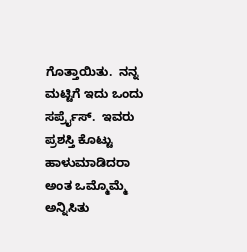ಗೊತ್ತಾಯಿತು.  ನನ್ನ ಮಟ್ಟಿಗೆ ಇದು ಒಂದು ಸರ್ಪ್ರೈಸ್.  ಇವರು ಪ್ರಶಸ್ತಿ ಕೊಟ್ಟು ಹಾಳುಮಾಡಿದರಾ ಅಂತ ಒಮ್ಮೊಮ್ಮೆ ಅನ್ನಿಸಿತು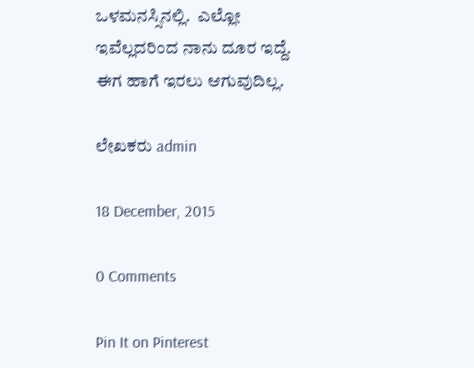ಒಳಮನಸ್ಸಿನಲ್ಲಿ.  ಎಲ್ಲೋ ಇವೆಲ್ಲದರಿಂದ ನಾನು ದೂರ ಇದ್ದೆ.  ಈಗ ಹಾಗೆ ಇರಲು ಆಗುವುದಿಲ್ಲ.

ಲೇಖಕರು admin

18 December, 2015

0 Comments

Pin It on Pinterest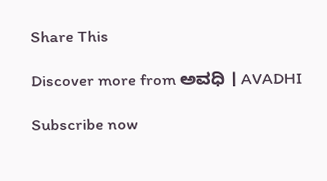Share This

Discover more from ಅವಧಿ । AVADHI

Subscribe now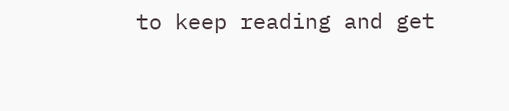to keep reading and get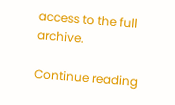access to the full archive.

Continue reading